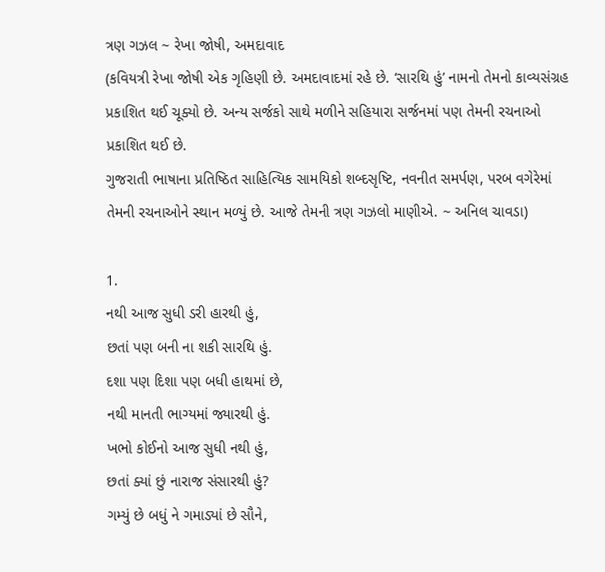ત્રણ ગઝલ ~ રેખા જોષી, અમદાવાદ
(કવિયત્રી રેખા જોષી એક ગૃહિણી છે. અમદાવાદમાં રહે છે. ‘સારથિ હું’ નામનો તેમનો કાવ્યસંગ્રહ પ્રકાશિત થઈ ચૂક્યો છે. અન્ય સર્જકો સાથે મળીને સહિયારા સર્જનમાં પણ તેમની રચનાઓ પ્રકાશિત થઈ છે.
ગુજરાતી ભાષાના પ્રતિષ્ઠિત સાહિત્યિક સામયિકો શબ્દસૃષ્ટિ, નવનીત સમર્પણ, પરબ વગેરેમાં તેમની રચનાઓને સ્થાન મળ્યું છે. આજે તેમની ત્રણ ગઝલો માણીએ. ~ અનિલ ચાવડા)

1.
નથી આજ સુધી ડરી હારથી હું,
છતાં પણ બની ના શકી સારથિ હું.
દશા પણ દિશા પણ બધી હાથમાં છે,
નથી માનતી ભાગ્યમાં જ્યારથી હું.
ખભો કોઈનો આજ સુધી નથી હું,
છતાં ક્યાં છું નારાજ સંસારથી હું?
ગમ્યું છે બધું ને ગમાડ્યાં છે સૌને,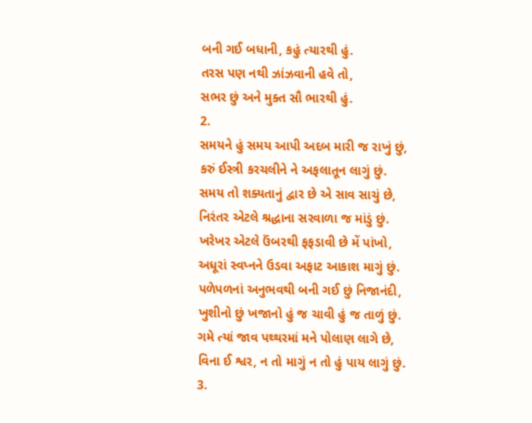બની ગઈ બધાની, કહું ત્યારથી હું.
તરસ પણ નથી ઝાંઝવાની હવે તો,
સભર છું અને મુક્ત સૌ ભારથી હું.
2.
સમયને હું સમય આપી અદબ મારી જ રાખું છું,
કરું ઈસ્ત્રી કરચલીને ને અફલાતૂન લાગું છું.
સમય તો શક્યતાનું દ્વાર છે એ સાવ સાચું છે,
નિરંતર એટલે શ્રદ્ધાના સરવાળા જ માંડું છું.
ખરેખર એટલે ઉંબરથી ફફડાવી છે મેં પાંખો,
અધૂરાં સ્વપ્નને ઉડવા અફાટ આકાશ માગું છું.
પળેપળનાં અનુભવથી બની ગઈ છું નિજાનંદી,
ખુશીનો છું ખજાનો હું જ ચાવી હું જ તાળું છું.
ગમે ત્યાં જાવ પથ્થરમાં મને પોલાણ લાગે છે,
વિના ઈ શ્વર, ન તો માગું ન તો હું પાય લાગું છું.
3.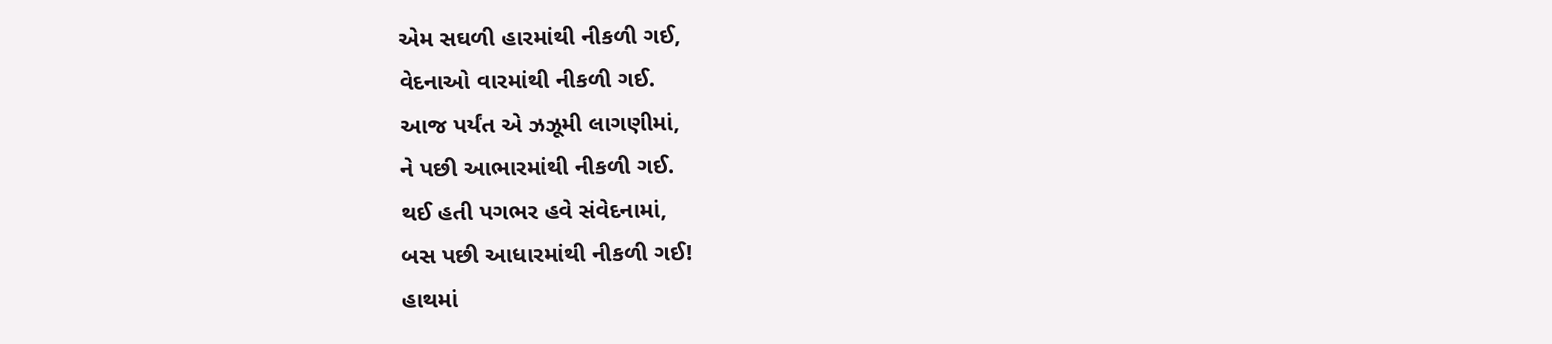એમ સઘળી હારમાંથી નીકળી ગઈ,
વેદનાઓ વારમાંથી નીકળી ગઈ.
આજ પર્યંત એ ઝઝૂમી લાગણીમાં,
ને પછી આભારમાંથી નીકળી ગઈ.
થઈ હતી પગભર હવે સંવેદનામાં,
બસ પછી આધારમાંથી નીકળી ગઈ!
હાથમાં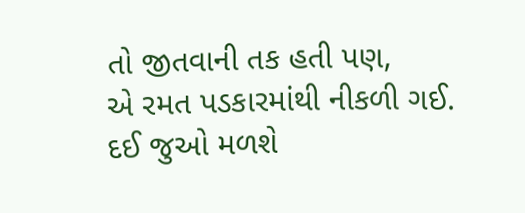તો જીતવાની તક હતી પણ,
એ રમત પડકારમાંથી નીકળી ગઈ.
દઈ જુઓ મળશે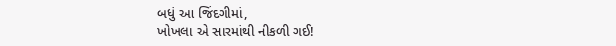બધું આ જિંદગીમાં,
ખોખલા એ સારમાંથી નીકળી ગઈ!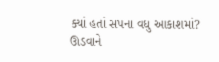ક્યાં હતાં સપના વધુ આકાશમાં?
ઊડવાને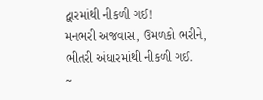દ્વારમાંથી નીકળી ગઈ!
મનભરી અજવાસ, ઉમળકો ભરીને,
ભીતરી અંધારમાંથી નીકળી ગઈ.
~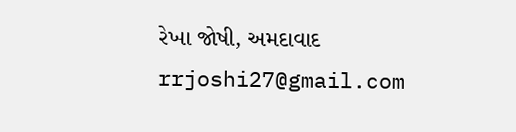રેખા જોષી, અમદાવાદ
rrjoshi27@gmail.com